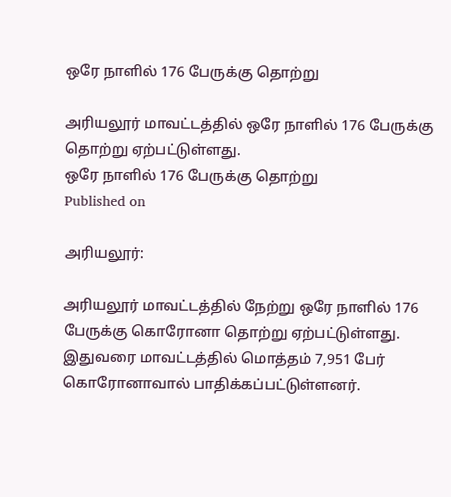ஒரே நாளில் 176 பேருக்கு தொற்று

அரியலூர் மாவட்டத்தில் ஒரே நாளில் 176 பேருக்கு தொற்று ஏற்பட்டுள்ளது.
ஒரே நாளில் 176 பேருக்கு தொற்று
Published on

அரியலூர்:

அரியலூர் மாவட்டத்தில் நேற்று ஒரே நாளில் 176 பேருக்கு கொரோனா தொற்று ஏற்பட்டுள்ளது. இதுவரை மாவட்டத்தில் மொத்தம் 7,951 பேர் கொரோனாவால் பாதிக்கப்பட்டுள்ளனர்.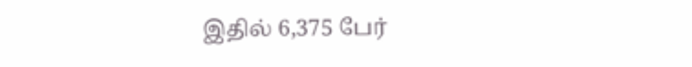இதில் 6,375 பேர்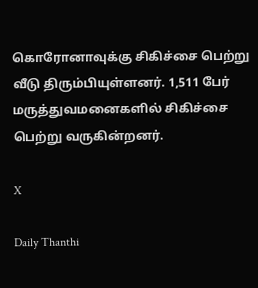கொரோனாவுக்கு சிகிச்சை பெற்று வீடு திரும்பியுள்ளனர். 1,511 பேர் மருத்துவமனைகளில் சிகிச்சை பெற்று வருகின்றனர்.

X

Daily Thanthi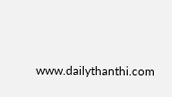www.dailythanthi.com